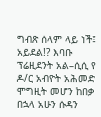ግብጽ ሰላም ላይ ነች፤ አይደል!? እባቡ ፕሬዚደንት አል–ሲሲ የ ዶ/ር አብዮት አሕመድ ሞግዚት መሆን ከበቃ በኋላ አሁን ሱዳን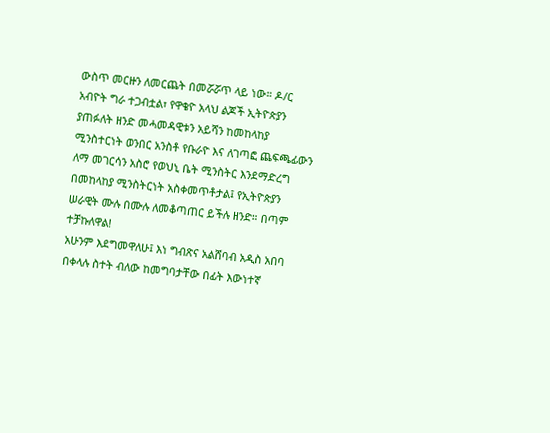ውስጥ መርዙን ለመርጨት በመሯሯጥ ላይ ነው። ዶ/ር አብዮት ግራ ተጋብቷል፣ የዋቄዮ አላህ ልጆች ኢትዮጵያን ያጠፉለት ዘንድ መሓመዳዊቱን አይሻን ከመከላከያ ሚንስተርነት ወንበር አንስቶ የቡራዮ እና ለገጣፎ ጨፍጫፊውን ለማ መገርሳን አስሮ የወህኒ ቤት ሚንስትር እንደማድረግ በመከላከያ ሚንስትርነት አስቀመጥቶታል፤ የኢትዮጵያን ሠራዊት ሙሉ በሙሉ ለመቆጣጠር ይችሉ ዘንድ። በጣም ተቻኩለዋል!
አሁንም እደግመዋለሁ፤ እነ ግብጽና አልሸባብ አዲስ አበባ በቀላሉ ስተት ብለው ከመግባታቸው በፊት እውነተኛ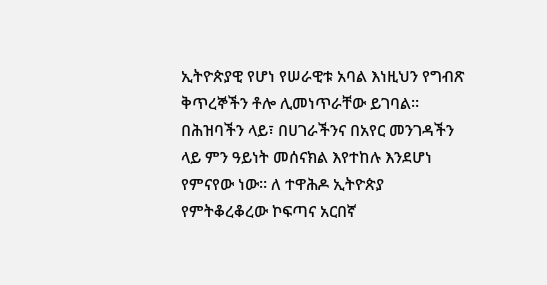ኢትዮጵያዊ የሆነ የሠራዊቱ አባል እነዚህን የግብጽ ቅጥረኞችን ቶሎ ሊመነጥራቸው ይገባል። በሕዝባችን ላይ፣ በሀገራችንና በአየር መንገዳችን ላይ ምን ዓይነት መሰናክል እየተከሉ እንደሆነ የምናየው ነው። ለ ተዋሕዶ ኢትዮጵያ የምትቆረቆረው ኮፍጣና አርበኛ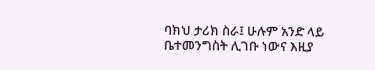ባክህ ታሪክ ስራ፤ ሁሉም አንድ ላይ ቤተመንግስት ሊገቡ ነውና እዚያ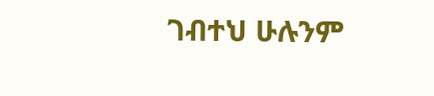ገብተህ ሁሉንም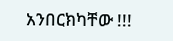አንበርክካቸው !!!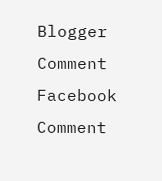Blogger Comment
Facebook Comment